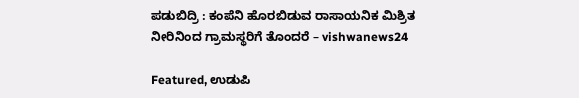ಪಡುಬಿದ್ರಿ : ಕಂಪೆನಿ ಹೊರಬಿಡುವ ರಾಸಾಯನಿಕ ಮಿಶ್ರಿತ ನೀರಿನಿಂದ ಗ್ರಾಮಸ್ಥರಿಗೆ ತೊಂದರೆ – vishwanews24

Featured, ಉಡುಪಿ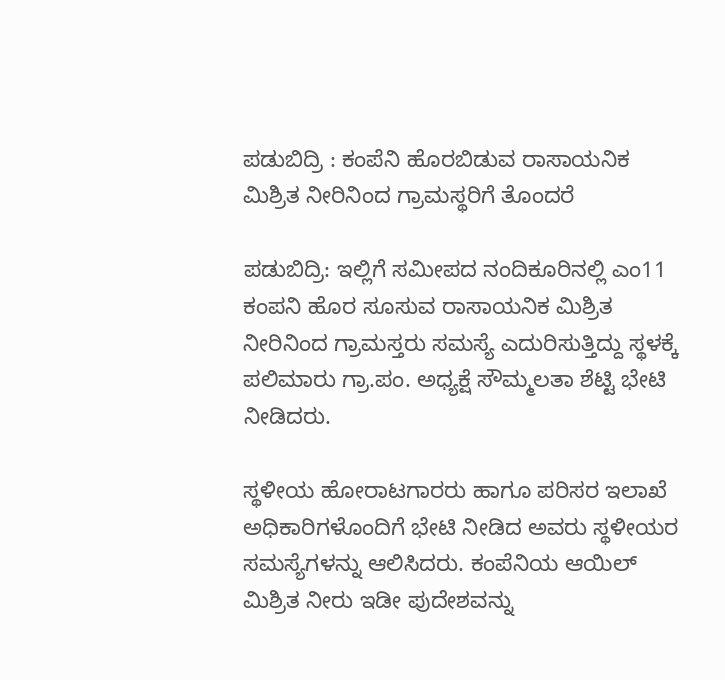ಪಡುಬಿದ್ರಿ : ಕಂಪೆನಿ ಹೊರಬಿಡುವ ರಾಸಾಯನಿಕ ಮಿಶ್ರಿತ ನೀರಿನಿಂದ ಗ್ರಾಮಸ್ಥರಿಗೆ ತೊಂದರೆ

ಪಡುಬಿದ್ರಿ: ಇಲ್ಲಿಗೆ ಸಮೀಪದ ನಂದಿಕೂರಿನಲ್ಲಿ ಎಂ11 ಕಂಪನಿ ಹೊರ ಸೂಸುವ ರಾಸಾಯನಿಕ ಮಿಶ್ರಿತ ನೀರಿನಿಂದ ಗ್ರಾಮಸ್ತರು ಸಮಸ್ಯೆ ಎದುರಿಸುತ್ತಿದ್ದು ಸ್ಥಳಕ್ಕೆ ಪಲಿಮಾರು ಗ್ರಾ.ಪಂ. ಅಧ್ಯಕ್ಷೆ ಸೌಮ್ಮಲತಾ ಶೆಟ್ಟಿ ಭೇಟಿ ನೀಡಿದರು.

ಸ್ಥಳೀಯ ಹೋರಾಟಗಾರರು ಹಾಗೂ ಪರಿಸರ ಇಲಾಖೆ ಅಧಿಕಾರಿಗಳೊಂದಿಗೆ ಭೇಟಿ ನೀಡಿದ ಅವರು ಸ್ಥಳೀಯರ ಸಮಸ್ಯೆಗಳನ್ನು ಆಲಿಸಿದರು. ಕಂಪೆನಿಯ ಆಯಿಲ್ ಮಿಶ್ರಿತ ನೀರು ಇಡೀ ಪುದೇಶವನ್ನು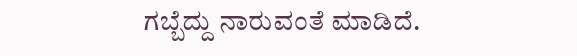ಗಬ್ಬೆದ್ದು ನಾರುವಂತೆ ಮಾಡಿದೆ.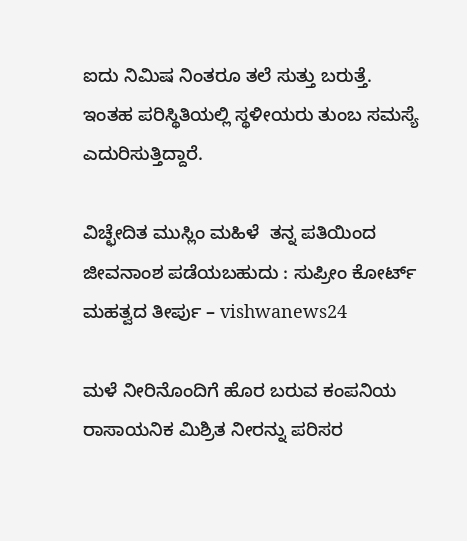ಐದು ನಿಮಿಷ ನಿಂತರೂ ತಲೆ ಸುತ್ತು ಬರುತ್ತೆ. ಇಂತಹ ಪರಿಸ್ಥಿತಿಯಲ್ಲಿ ಸ್ಥಳೀಯರು ತುಂಬ ಸಮಸ್ಯೆ ಎದುರಿಸುತ್ತಿದ್ದಾರೆ.

ವಿಚ್ಛೇದಿತ ಮುಸ್ಲಿಂ ಮಹಿಳೆ  ತನ್ನ ಪತಿಯಿಂದ ಜೀವನಾಂಶ ಪಡೆಯಬಹುದು : ಸುಪ್ರೀಂ ಕೋರ್ಟ್  ಮಹತ್ವದ ತೀರ್ಪು – vishwanews24

ಮಳೆ ನೀರಿನೊಂದಿಗೆ ಹೊರ ಬರುವ ಕಂಪನಿಯ ರಾಸಾಯನಿಕ ಮಿಶ್ರಿತ ನೀರನ್ನು ಪರಿಸರ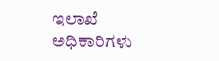ಇಲಾಖೆ ಅಧಿಕಾರಿಗಳು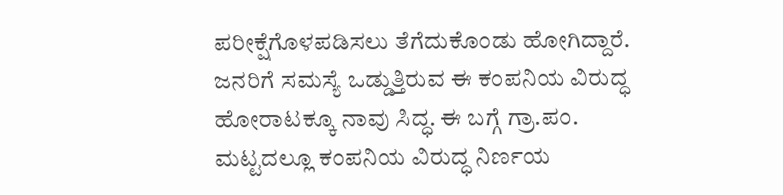ಪರೀಕ್ಷೆಗೊಳಪಡಿಸಲು ತೆಗೆದುಕೊಂಡು ಹೋಗಿದ್ದಾರೆ. ಜನರಿಗೆ ಸಮಸ್ಯೆ ಒಡ್ಡುತ್ತಿರುವ ಈ ಕಂಪನಿಯ ವಿರುದ್ಧ ಹೋರಾಟಕ್ಕೂ ನಾವು ಸಿದ್ಧ. ಈ ಬಗ್ಗೆ ಗ್ರಾ.ಪಂ. ಮಟ್ಟದಲ್ಲೂ ಕಂಪನಿಯ ವಿರುದ್ಧ ನಿರ್ಣಯ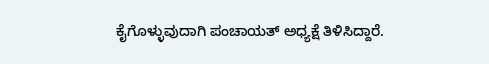ಕೈಗೊಳ್ಳುವುದಾಗಿ ಪಂಚಾಯತ್ ಅಧ್ಯಕ್ಷೆ ತಿಳಿಸಿದ್ದಾರೆ.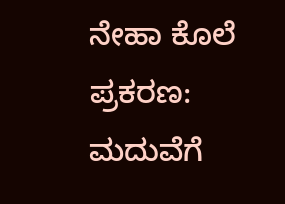ನೇಹಾ ಕೊಲೆ ಪ್ರಕರಣ: ಮದುವೆಗೆ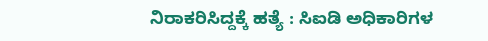ನಿರಾಕರಿಸಿದ್ದಕ್ಕೆ ಹತ್ಯೆ : ಸಿಐಡಿ ಅಧಿಕಾರಿಗಳ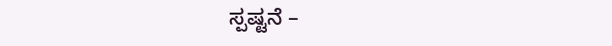ಸ್ಪಷ್ಟನೆ –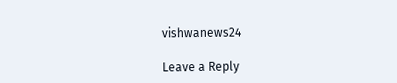vishwanews24

Leave a Reply